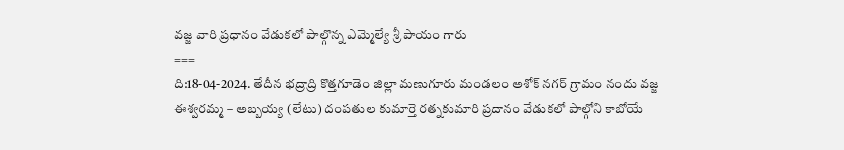వజ్జ వారి ప్రధానం వేడుకలో పాల్గొన్న ఎమ్మెల్యే శ్రీ పాయం గారు
===
ది:18-04-2024. తేదీన భద్రాద్రి కొత్తగూడెం జిల్లా మణుగూరు మండలం అశోక్ నగర్ గ్రామం నందు వజ్జ ఈశ్వరమ్మ – అబ్బయ్య (లేటు) దంపతుల కుమార్తె రత్నకుమారి ప్రదానం వేడుకలో పాల్గోని కాబోయే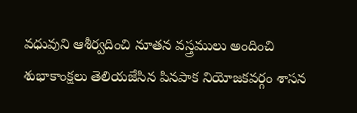వధువుని ఆశీర్వదించి నూతన వస్త్రములు అందించి శుభాకాంక్షలు తెలియజేసిన పినపాక నియోజకవర్గం శాసన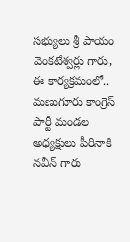సభ్యులు శ్రీ పాయం వెంకటేశ్వర్లు గారు,
ఈ కార్యక్రమంలో..
మణుగూరు కాంగ్రెస్ పార్టీ మండల అధ్యక్షులు పీరినాకి నవీన్ గారు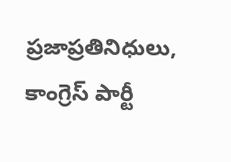ప్రజాప్రతినిధులు, కాంగ్రెస్ పార్టీ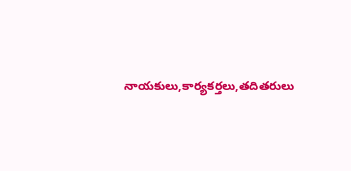నాయకులు,కార్యకర్తలు,తదితరులు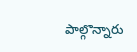పాల్గొన్నారు